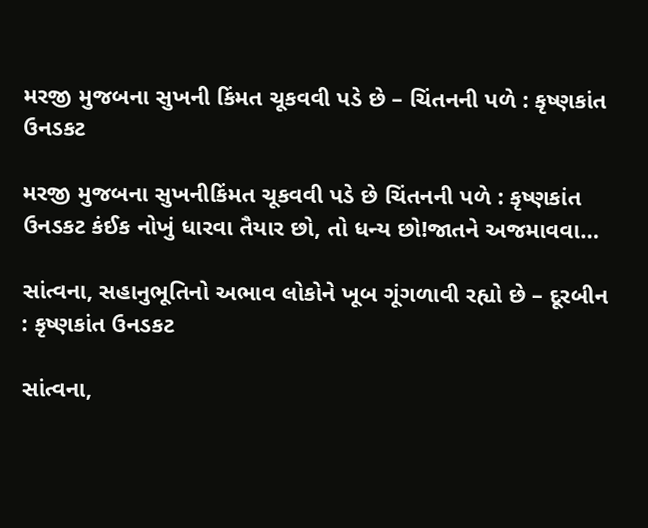મરજી મુજબના સુખની કિંમત ચૂકવવી પડે છે – ચિંતનની પળે : કૃષ્ણકાંત ઉનડકટ

મરજી મુજબના સુખનીકિંમત ચૂકવવી પડે છે ચિંતનની પળે : કૃષ્ણકાંત ઉનડકટ કંઈક નોખું ધારવા તૈયાર છો, તો ધન્ય છો!જાતને અજમાવવા…

સાંત્વના, સહાનુભૂતિનો અભાવ લોકોને ખૂબ ગૂંગળાવી રહ્યો છે – દૂરબીન : કૃષ્ણકાંત ઉનડકટ

સાંત્વના,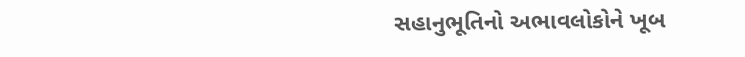સહાનુભૂતિનો અભાવલોકોને ખૂબ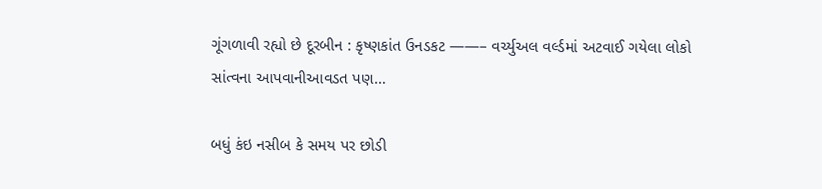ગૂંગળાવી રહ્યો છે દૂરબીન : કૃષ્ણકાંત ઉનડકટ ——– વર્ચ્યુઅલ વર્લ્ડમાં અટવાઈ ગયેલા લોકો સાંત્વના આપવાનીઆવડત પણ…

બધું કંઇ નસીબ કે સમય પર છોડી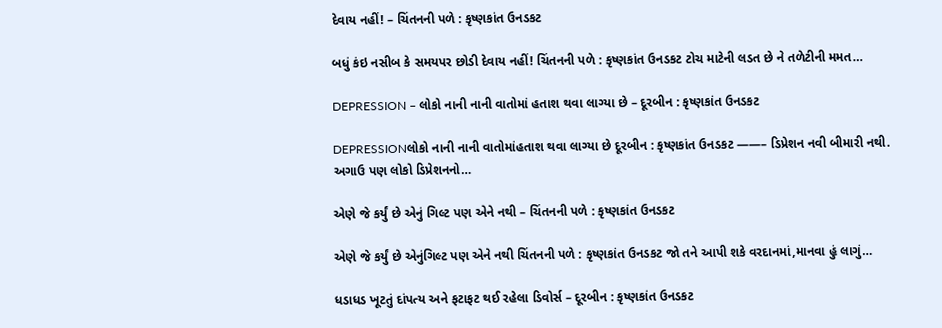દેવાય નહીં! – ચિંતનની પળે : કૃષ્ણકાંત ઉનડકટ

બધું કંઇ નસીબ કે સમયપર છોડી દેવાય નહીં! ચિંતનની પળે : કૃષ્ણકાંત ઉનડકટ ટોચ માટેની લડત છે ને તળેટીની મમત…

DEPRESSION – લોકો નાની નાની વાતોમાં હતાશ થવા લાગ્યા છે – દૂરબીન : કૃષ્ણકાંત ઉનડકટ

DEPRESSIONલોકો નાની નાની વાતોમાંહતાશ થવા લાગ્યા છે દૂરબીન : કૃષ્ણકાંત ઉનડકટ ——– ડિપ્રેશન નવી બીમારી નથી. અગાઉ પણ લોકો ડિપ્રેશનનો…

એણે જે કર્યું છે એનું ગિલ્ટ પણ એને નથી – ચિંતનની પળે : કૃષ્ણકાંત ઉનડકટ

એણે જે કર્યું છે એનુંગિલ્ટ પણ એને નથી ચિંતનની પળે : કૃષ્ણકાંત ઉનડકટ જો તને આપી શકે વરદાનમાં,માનવા હું લાગું…

ધડાધડ ખૂટતું દાંપત્ય અને ફટાફટ થઈ રહેલા ડિવોર્સ – દૂરબીન : કૃષ્ણકાંત ઉનડકટ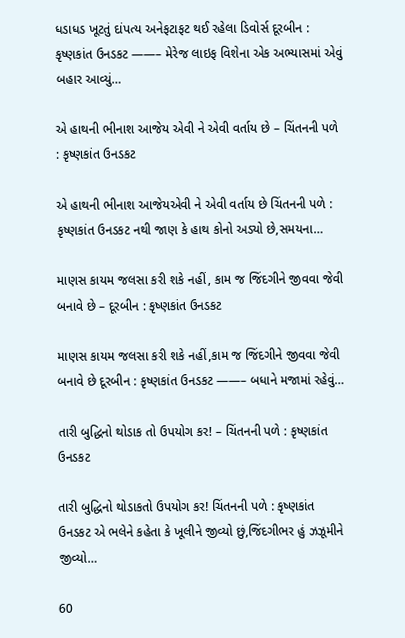ધડાધડ ખૂટતું દાંપત્ય અનેફટાફટ થઈ રહેલા ડિવોર્સ દૂરબીન : કૃષ્ણકાંત ઉનડકટ ——– મેરેજ લાઇફ વિશેના એક અભ્યાસમાં એવું બહાર આવ્યું…

એ હાથની ભીનાશ આજેય એવી ને એવી વર્તાય છે – ચિંતનની પળે : કૃષ્ણકાંત ઉનડકટ

એ હાથની ભીનાશ આજેયએવી ને એવી વર્તાય છે ચિંતનની પળે : કૃષ્ણકાંત ઉનડકટ નથી જાણ કે હાથ કોનો અડ્યો છે,સમયના…

માણસ કાયમ જલસા કરી શકે નહીં, કામ જ જિંદગીને જીવવા જેવી બનાવે છે – દૂરબીન : કૃષ્ણકાંત ઉનડકટ

માણસ કાયમ જલસા કરી શકે નહીં,કામ જ જિંદગીને જીવવા જેવી બનાવે છે દૂરબીન : કૃષ્ણકાંત ઉનડકટ ——– બધાને મજામાં રહેવું…

તારી બુદ્ધિનો થોડાક તો ઉપયોગ કર! – ચિંતનની પળે : કૃષ્ણકાંત ઉનડકટ

તારી બુદ્ધિનો થોડાકતો ઉપયોગ કર! ચિંતનની પળે : કૃષ્ણકાંત ઉનડકટ એ ભલેને કહેતા કે ખૂલીને જીવ્યો છું,જિંદગીભર હું ઝઝૂમીને જીવ્યો…

60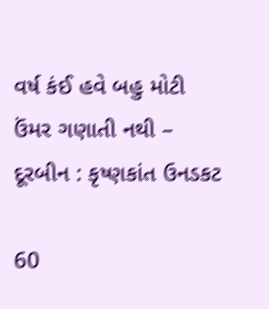વર્ષ કંઈ હવે બહુ મોટી ઉંમર ગણાતી નથી – દૂરબીન : કૃષ્ણકાંત ઉનડકટ

60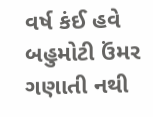વર્ષ કંઈ હવે બહુમોટી ઉંમર ગણાતી નથી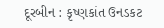દૂરબીન : કૃષ્ણકાંત ઉનડકટ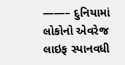——– દુનિયામાં લોકોનો એવરેજ લાઇફ સ્પાનવધી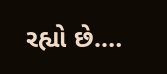રહ્યો છે.…